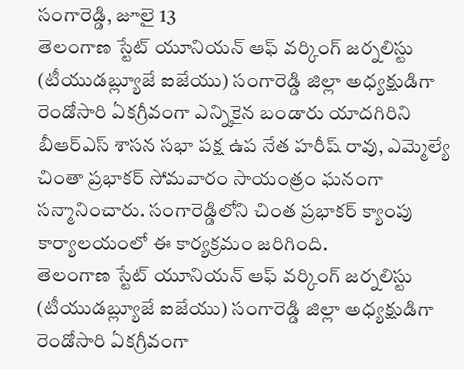సంగారెడ్డి, జూలై 13
తెలంగాణ స్టేట్ యూనియన్ ఆఫ్ వర్కింగ్ జర్నలిస్టు (టీయుడబ్ల్యూజే ఐజేయు) సంగారెడ్డి జిల్లా అధ్యక్షుడిగా రెండోసారి ఏకగ్రీవంగా ఎన్నికైన బండారు యాదగిరిని బీఆర్ఎస్ శాసన సభా పక్ష ఉప నేత హరీష్ రావు, ఎమ్మెల్యే చింతా ప్రభాకర్ సోమవారం సాయంత్రం ఘనంగా సన్మానించారు. సంగారెడ్డిలోని చింత ప్రభాకర్ క్యాంపు కార్యాలయంలో ఈ కార్యక్రమం జరిగింది.
తెలంగాణ స్టేట్ యూనియన్ ఆఫ్ వర్కింగ్ జర్నలిస్టు (టీయుడబ్ల్యూజే ఐజేయు) సంగారెడ్డి జిల్లా అధ్యక్షుడిగా రెండోసారి ఏకగ్రీవంగా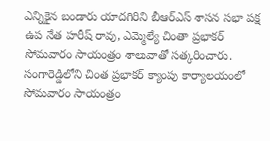ఎన్నికైన బండారు యాదగిరిని బీఆర్ఎస్ శాసన సభా పక్ష ఉప నేత హరీష్ రావు, ఎమ్మెల్యే చింతా ప్రభాకర్ సోమవారం సాయంత్రం శాలువాతో సత్కరించారు.
సంగారెడ్డిలోని చింత ప్రభాకర్ క్యాంపు కార్యాలయంలో సోమవారం సాయంత్రం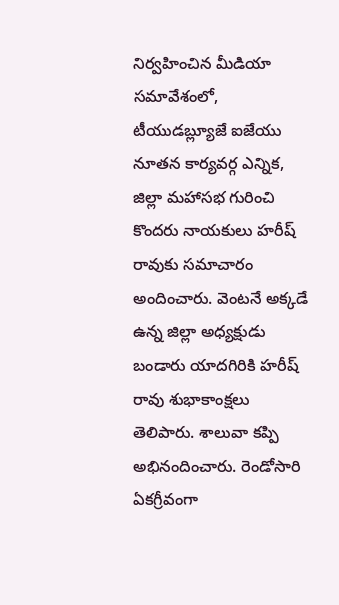నిర్వహించిన మీడియా సమావేశంలో, టీయుడబ్ల్యూజే ఐజేయు నూతన కార్యవర్గ ఎన్నిక, జిల్లా మహాసభ గురించి కొందరు నాయకులు హరీష్ రావుకు సమాచారం అందించారు. వెంటనే అక్కడే ఉన్న జిల్లా అధ్యక్షుడు బండారు యాదగిరికి హరీష్ రావు శుభాకాంక్షలు తెలిపారు. శాలువా కప్పి అభినందించారు. రెండోసారి ఏకగ్రీవంగా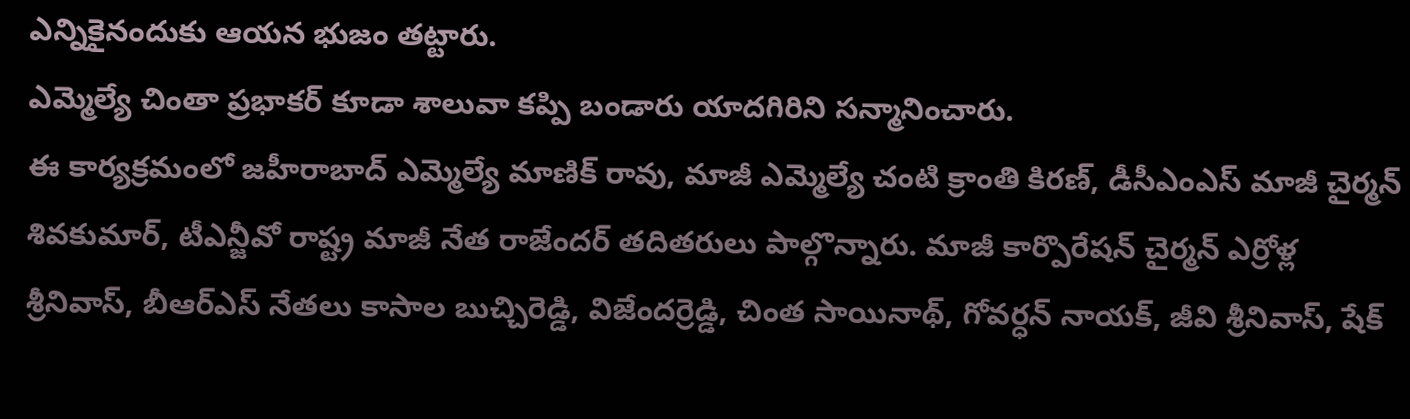ఎన్నికైనందుకు ఆయన భుజం తట్టారు.
ఎమ్మెల్యే చింతా ప్రభాకర్ కూడా శాలువా కప్పి బండారు యాదగిరిని సన్మానించారు.
ఈ కార్యక్రమంలో జహీరాబాద్ ఎమ్మెల్యే మాణిక్ రావు, మాజీ ఎమ్మెల్యే చంటి క్రాంతి కిరణ్, డీసీఎంఎస్ మాజీ చైర్మన్ శివకుమార్, టీఎన్జీవో రాష్ట్ర మాజీ నేత రాజేందర్ తదితరులు పాల్గొన్నారు. మాజీ కార్పొరేషన్ చైర్మన్ ఎర్రోళ్ల శ్రీనివాస్, బీఆర్ఎస్ నేతలు కాసాల బుచ్చిరెడ్డి, విజేందర్రెడ్డి, చింత సాయినాథ్, గోవర్ధన్ నాయక్, జీవి శ్రీనివాస్, షేక్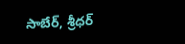సాబేర్, శ్రీధర్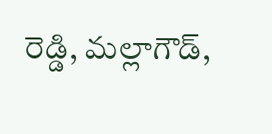రెడ్డి, మల్లాగౌడ్,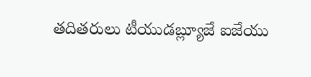తదితరులు టీయుడబ్ల్యూజే ఐజేయు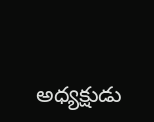అధ్యక్షుడు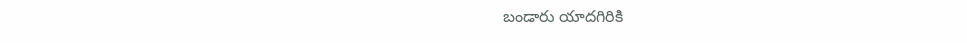బండారు యాదగిరికి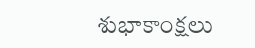శుభాకాంక్షలు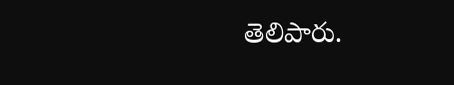తెలిపారు.